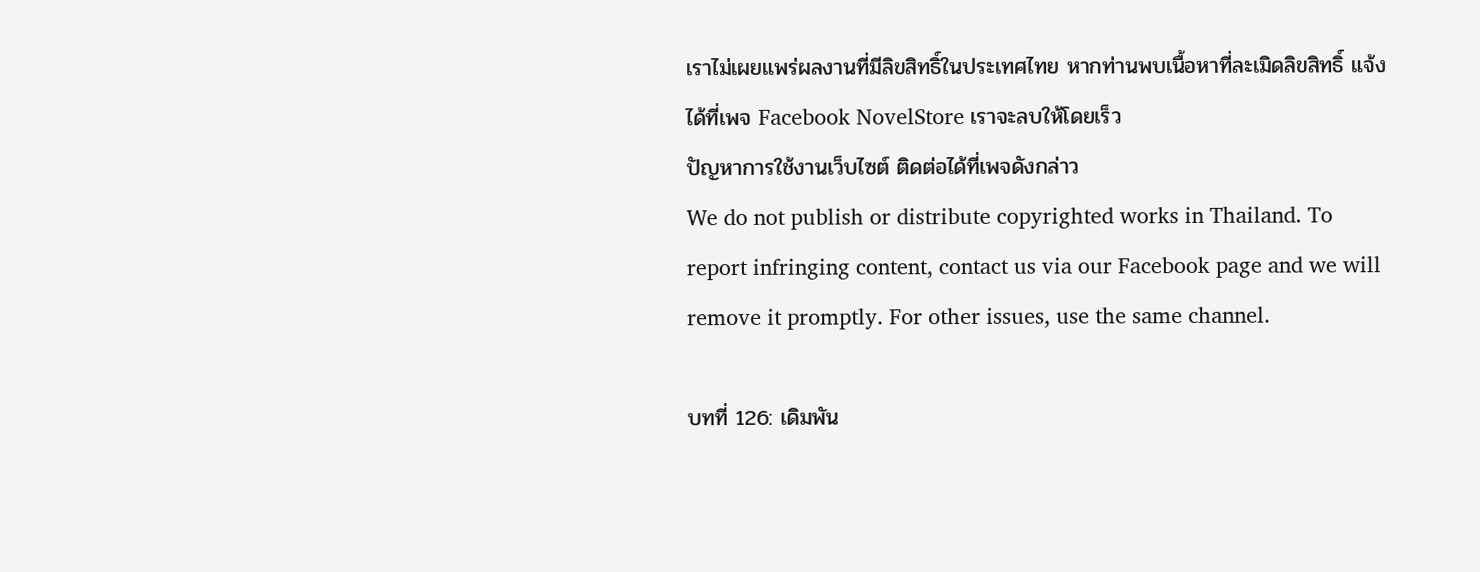เราไม่เผยแพร่ผลงานที่มีลิขสิทธิ์ในประเทศไทย หากท่านพบเนื้อหาที่ละเมิดลิขสิทธิ์ แจ้งได้ที่เพจ Facebook NovelStore เราจะลบให้โดยเร็ว
ปัญหาการใช้งานเว็บไซต์ ติดต่อได้ที่เพจดังกล่าว
We do not publish or distribute copyrighted works in Thailand. To report infringing content, contact us via our Facebook page and we will remove it promptly. For other issues, use the same channel.

บทที่ 126: เดิมพัน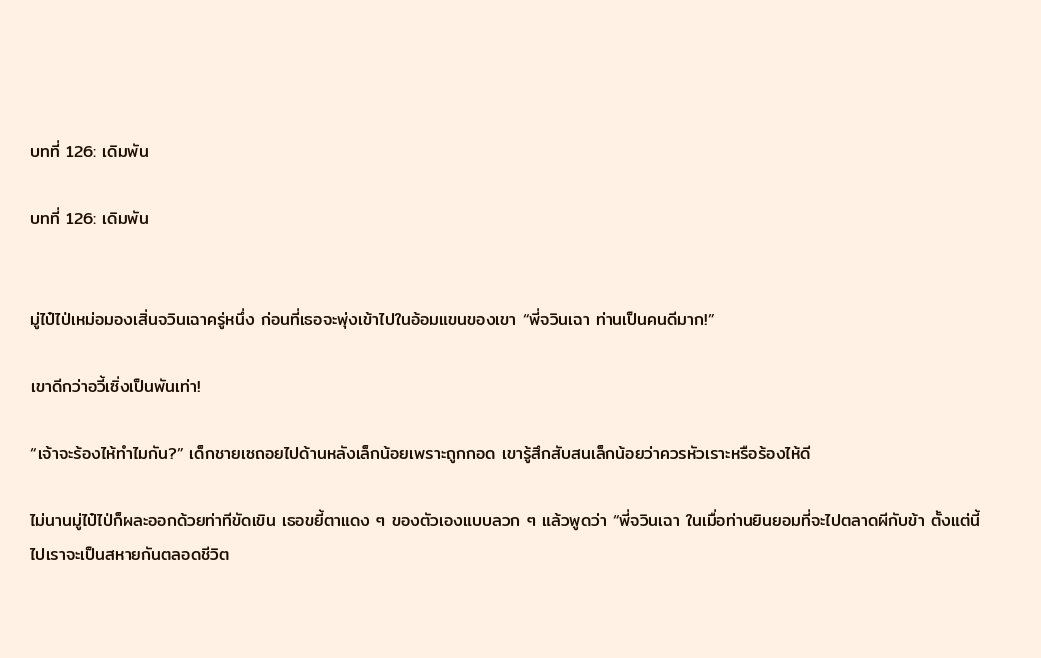บทที่ 126: เดิมพัน

บทที่ 126: เดิมพัน


มู่ไป๋ไป่เหม่อมองเสิ่นจวินเฉาครู่หนึ่ง ก่อนที่เธอจะพุ่งเข้าไปในอ้อมแขนของเขา “พี่จวินเฉา ท่านเป็นคนดีมาก!”

เขาดีกว่าอวี้เซิ่งเป็นพันเท่า!

“เจ้าจะร้องไห้ทำไมกัน?” เด็กชายเซถอยไปด้านหลังเล็กน้อยเพราะถูกกอด เขารู้สึกสับสนเล็กน้อยว่าควรหัวเราะหรือร้องไห้ดี

ไม่นานมู่ไป๋ไป่ก็ผละออกด้วยท่าทีขัดเขิน เธอขยี้ตาแดง ๆ ของตัวเองแบบลวก ๆ แล้วพูดว่า “พี่จวินเฉา ในเมื่อท่านยินยอมที่จะไปตลาดผีกับข้า ตั้งแต่นี้ไปเราจะเป็นสหายกันตลอดชีวิต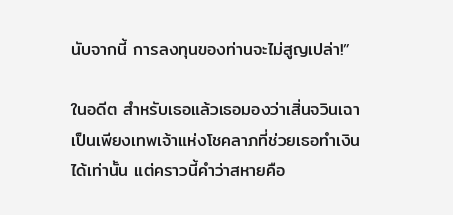นับจากนี้ การลงทุนของท่านจะไม่สูญเปล่า!”

ในอดีต สำหรับเธอแล้วเธอมองว่าเสิ่นจวินเฉาเป็นเพียงเทพเจ้าแห่งโชคลาภที่ช่วยเธอทำเงินได้เท่านั้น แต่คราวนี้คำว่าสหายคือ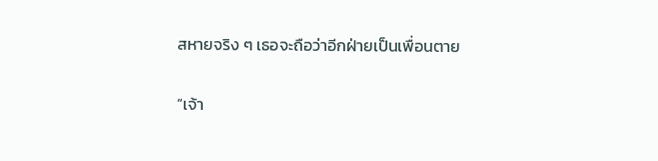สหายจริง ๆ เธอจะถือว่าอีกฝ่ายเป็นเพื่อนตาย

“เจ้า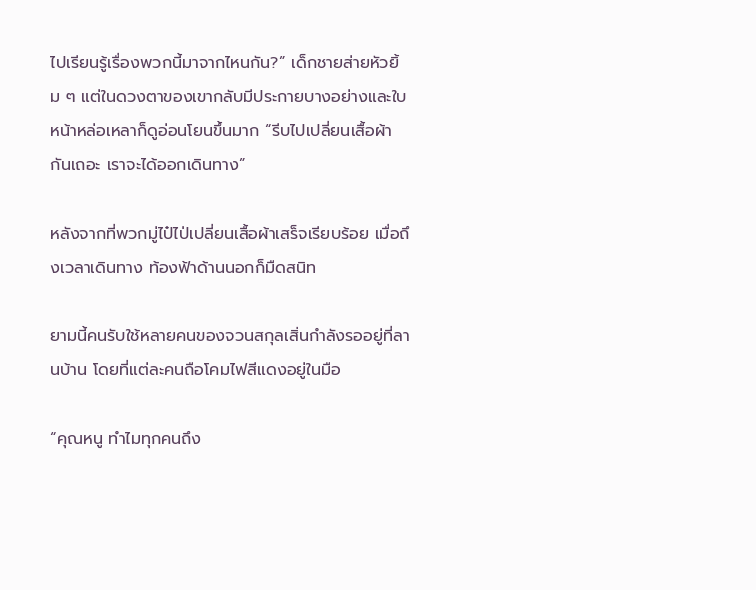ไปเรียนรู้เรื่องพวกนี้มาจากไหนกัน?” เด็กชายส่ายหัวยิ้ม ๆ แต่ในดวงตาของเขากลับมีประกายบางอย่างและใบหน้าหล่อเหลาก็ดูอ่อนโยนขึ้นมาก “รีบไปเปลี่ยนเสื้อผ้ากันเถอะ เราจะได้ออกเดินทาง”

หลังจากที่พวกมู่ไป๋ไป่เปลี่ยนเสื้อผ้าเสร็จเรียบร้อย เมื่อถึงเวลาเดินทาง ท้องฟ้าด้านนอกก็มืดสนิท

ยามนี้คนรับใช้หลายคนของจวนสกุลเสิ่นกำลังรออยู่ที่ลานบ้าน โดยที่แต่ละคนถือโคมไฟสีแดงอยู่ในมือ

“คุณหนู ทำไมทุกคนถึง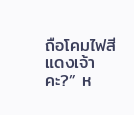ถือโคมไฟสีแดงเจ้าคะ?” ห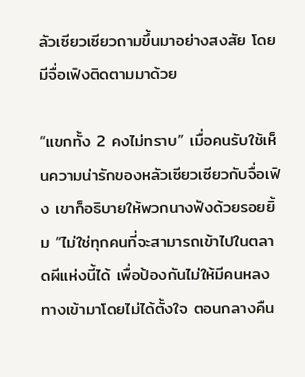ลัวเซียวเซียวถามขึ้นมาอย่างสงสัย โดยมีจื่อเฟิงติดตามมาด้วย

“แขกทั้ง 2 คงไม่ทราบ” เมื่อคนรับใช้เห็นความน่ารักของหลัวเซียวเซียวกับจื่อเฟิง เขาก็อธิบายให้พวกนางฟังด้วยรอยยิ้ม “ไม่ใช่ทุกคนที่จะสามารถเข้าไปในตลาดผีแห่งนี้ได้ เพื่อป้องกันไม่ให้มีคนหลงทางเข้ามาโดยไม่ได้ตั้งใจ ตอนกลางคืน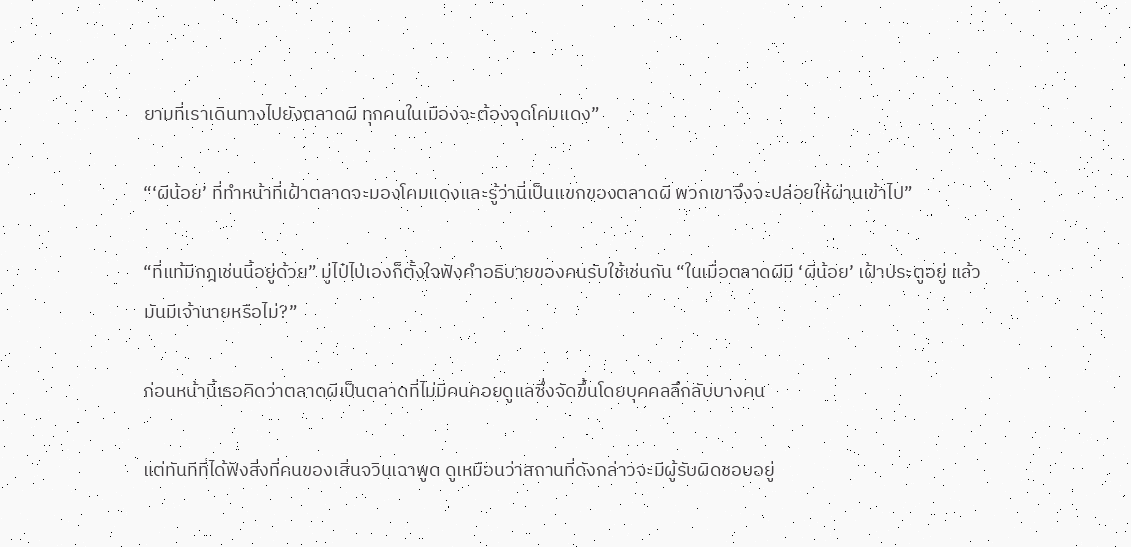ยามที่เราเดินทางไปยังตลาดผี ทุกคนในเมืองจะต้องจุดโคมแดง”

“‘ผีน้อย’ ที่ทำหน้าที่เฝ้าตลาดจะมองโคมแดงและรู้ว่านี่เป็นแขกของตลาดผี พวกเขาจึงจะปล่อยให้ผ่านเข้าไป”

“ที่แท้มีกฎเช่นนี้อยู่ด้วย” มู่ไป๋ไป่เองก็ตั้งใจฟังคำอธิบายของคนรับใช้เช่นกัน “ในเมื่อตลาดผีมี ‘ผีน้อย’ เฝ้าประตูอยู่ แล้วมันมีเจ้านายหรือไม่?”

ก่อนหน้านี้เธอคิดว่าตลาดผีเป็นตลาดที่ไม่มีคนคอยดูแลซึ่งจัดขึ้นโดยบุคคลลึกลับบางคน

แต่ทันทีที่ได้ฟังสิ่งที่คนของเสิ่นจวินเฉาพูด ดูเหมือนว่าสถานที่ดังกล่าวจะมีผู้รับผิดชอบอยู่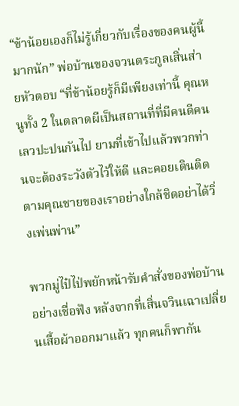“ข้าน้อยเองก็ไม่รู้เกี่ยวกับเรื่องของคนผู้นี้มากนัก” พ่อบ้านของจวนตระกูลเสิ่นส่ายหัวตอบ “ที่ข้าน้อยรู้ก็มีเพียงเท่านี้ คุณหนูทั้ง 2 ในตลาดผีเป็นสถานที่ที่มีคนดีคนเลวปะปนกันไป ยามที่เข้าไปแล้วพวกท่านจะต้องระวังตัวไว้ให้ดี และคอยเดินติดตามคุณชายของเราอย่างใกล้ชิดอย่าได้วิ่งเพ่นพ่าน”

พวกมู่ไป๋ไป่พยักหน้ารับคำสั่งของพ่อบ้านอย่างเชื่อฟัง หลังจากที่เสิ่นจวินเฉาเปลี่ยนเสื้อผ้าออกมาแล้ว ทุกคนก็พากัน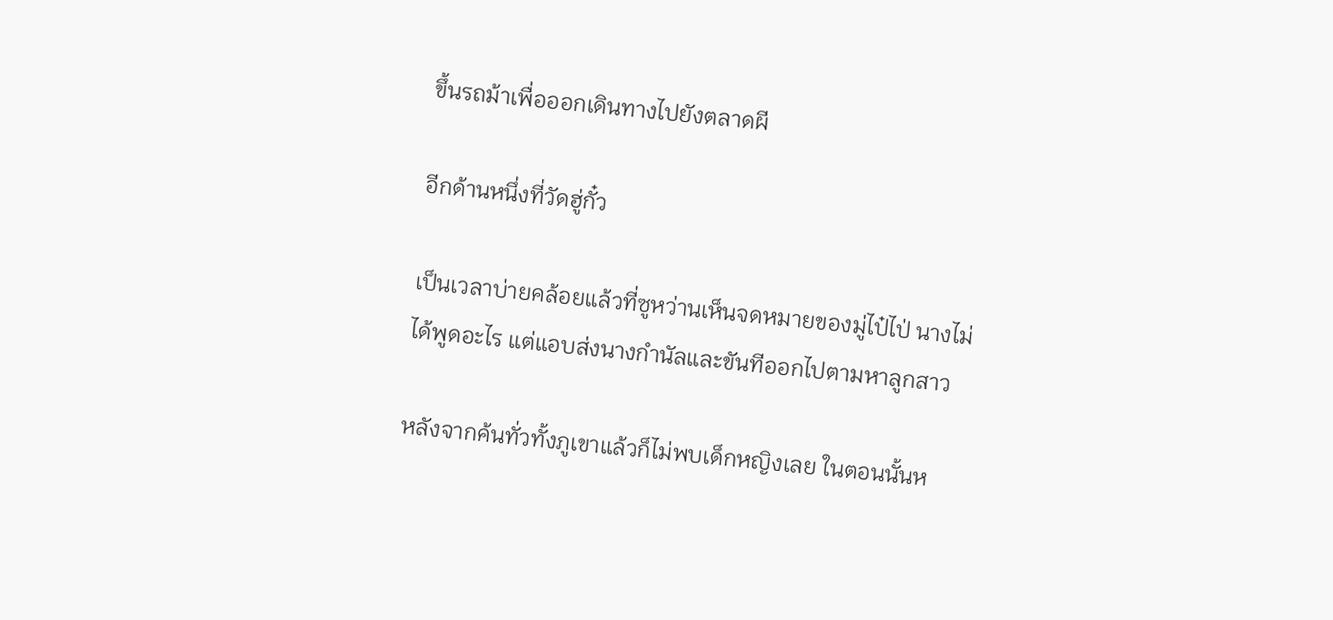ขึ้นรถม้าเพื่อออกเดินทางไปยังตลาดผี

อีกด้านหนึ่งที่วัดฮู่กั๋ว

เป็นเวลาบ่ายคล้อยแล้วที่ซูหว่านเห็นจดหมายของมู่ไป๋ไป่ นางไม่ได้พูดอะไร แต่แอบส่งนางกำนัลและขันทีออกไปตามหาลูกสาว

หลังจากค้นทั่วทั้งภูเขาแล้วก็ไม่พบเด็กหญิงเลย ในตอนนั้นห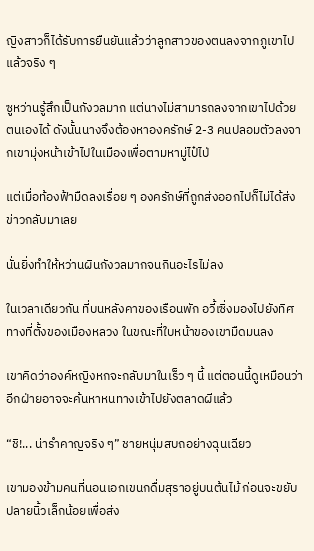ญิงสาวก็ได้รับการยืนยันแล้วว่าลูกสาวของตนลงจากภูเขาไปแล้วจริง ๆ

ซูหว่านรู้สึกเป็นกังวลมาก แต่นางไม่สามารถลงจากเขาไปด้วยตนเองได้ ดังนั้นนางจึงต้องหาองครักษ์ 2-3 คนปลอมตัวลงจากเขามุ่งหน้าเข้าไปในเมืองเพื่อตามหามู่ไป๋ไป่

แต่เมื่อท้องฟ้ามืดลงเรื่อย ๆ องครักษ์ที่ถูกส่งออกไปก็ไม่ได้ส่งข่าวกลับมาเลย

นั่นยิ่งทำให้หว่านผินกังวลมากจนกินอะไรไม่ลง

ในเวลาเดียวกัน ที่บนหลังคาของเรือนพัก อวี้เซิ่งมองไปยังทิศทางที่ตั้งของเมืองหลวง ในขณะที่ใบหน้าของเขามืดมนลง

เขาคิดว่าองค์หญิงหกจะกลับมาในเร็ว ๆ นี้ แต่ตอนนี้ดูเหมือนว่าอีกฝ่ายอาจจะค้นหาหนทางเข้าไปยังตลาดผีแล้ว

“ชิ!... น่ารำคาญจริง ๆ” ชายหนุ่มสบถอย่างฉุนเฉียว

เขามองข้ามคนที่นอนเอกเขนกดื่มสุราอยู่บนต้นไม้ ก่อนจะขยับปลายนิ้วเล็กน้อยเพื่อส่ง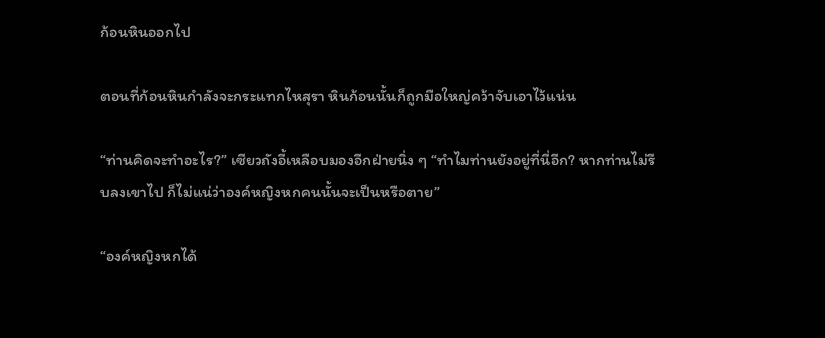ก้อนหินออกไป

ตอนที่ก้อนหินกำลังจะกระแทกไหสุรา หินก้อนนั้นก็ถูกมือใหญ่คว้าจับเอาไว้แน่น

“ท่านคิดจะทำอะไร?” เซียวถังอี้เหลือบมองอีกฝ่ายนิ่ง ๆ “ทำไมท่านยังอยู่ที่นี่อีก? หากท่านไม่รีบลงเขาไป ก็ไม่แน่ว่าองค์หญิงหกคนนั้นจะเป็นหรือตาย”

“องค์หญิงหกได้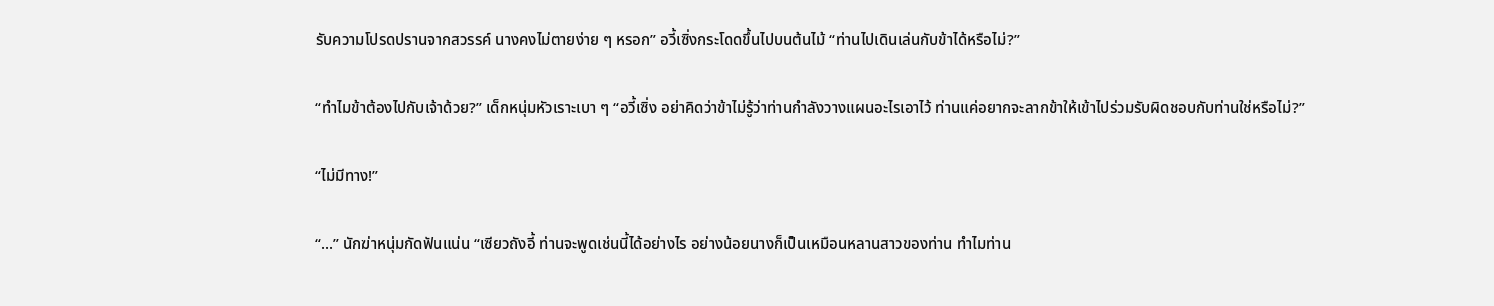รับความโปรดปรานจากสวรรค์ นางคงไม่ตายง่าย ๆ หรอก” อวี้เซิ่งกระโดดขึ้นไปบนต้นไม้ “ท่านไปเดินเล่นกับข้าได้หรือไม่?”

“ทำไมข้าต้องไปกับเจ้าด้วย?” เด็กหนุ่มหัวเราะเบา ๆ “อวี้เซิ่ง อย่าคิดว่าข้าไม่รู้ว่าท่านกำลังวางแผนอะไรเอาไว้ ท่านแค่อยากจะลากข้าให้เข้าไปร่วมรับผิดชอบกับท่านใช่หรือไม่?”

“ไม่มีทาง!”

“...” นักฆ่าหนุ่มกัดฟันแน่น “เซียวถังอี้ ท่านจะพูดเช่นนี้ได้อย่างไร อย่างน้อยนางก็เป็นเหมือนหลานสาวของท่าน ทำไมท่าน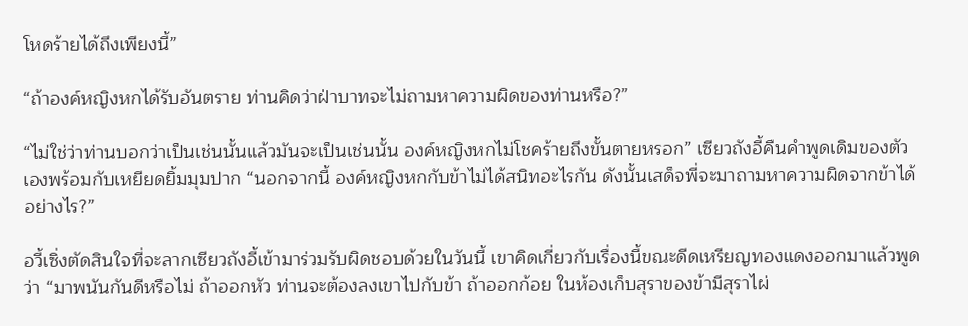โหดร้ายได้ถึงเพียงนี้”

“ถ้าองค์หญิงหกได้รับอันตราย ท่านคิดว่าฝ่าบาทจะไม่ถามหาความผิดของท่านหรือ?”

“ไม่ใช่ว่าท่านบอกว่าเป็นเช่นนั้นแล้วมันจะเป็นเช่นนั้น องค์หญิงหกไม่โชคร้ายถึงขั้นตายหรอก” เซียวถังอี้คืนคำพูดเดิมของตัวเองพร้อมกับเหยียดยิ้มมุมปาก “นอกจากนี้ องค์หญิงหกกับข้าไม่ได้สนิทอะไรกัน ดังนั้นเสด็จพี่จะมาถามหาความผิดจากข้าได้อย่างไร?”

อวี้เซิ่งตัดสินใจที่จะลากเซียวถังอี้เข้ามาร่วมรับผิดชอบด้วยในวันนี้ เขาคิดเกี่ยวกับเรื่องนี้ขณะดีดเหรียญทองแดงออกมาแล้วพูดว่า “มาพนันกันดีหรือไม่ ถ้าออกหัว ท่านจะต้องลงเขาไปกับข้า ถ้าออกก้อย ในห้องเก็บสุราของข้ามีสุราไผ่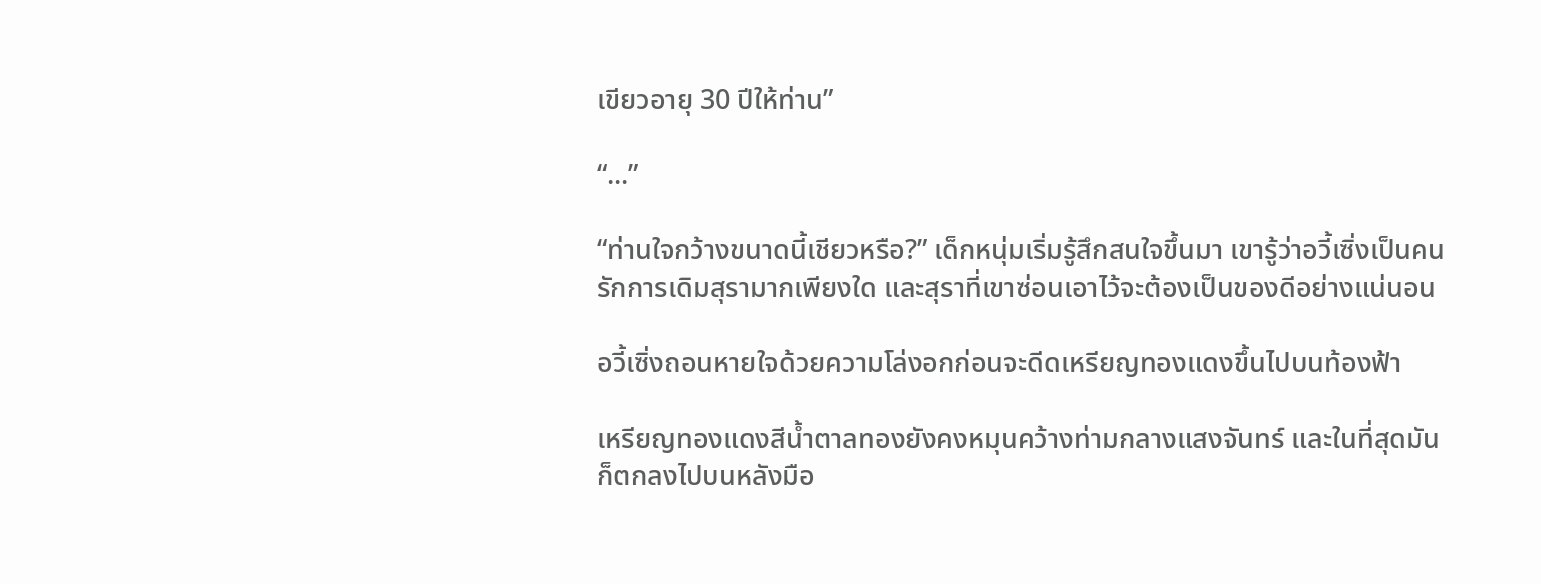เขียวอายุ 30 ปีให้ท่าน”

“...”

“ท่านใจกว้างขนาดนี้เชียวหรือ?” เด็กหนุ่มเริ่มรู้สึกสนใจขึ้นมา เขารู้ว่าอวี้เซิ่งเป็นคนรักการเดิมสุรามากเพียงใด และสุราที่เขาซ่อนเอาไว้จะต้องเป็นของดีอย่างแน่นอน

อวี้เซิ่งถอนหายใจด้วยความโล่งอกก่อนจะดีดเหรียญทองแดงขึ้นไปบนท้องฟ้า

เหรียญทองแดงสีน้ำตาลทองยังคงหมุนคว้างท่ามกลางแสงจันทร์ และในที่สุดมันก็ตกลงไปบนหลังมือ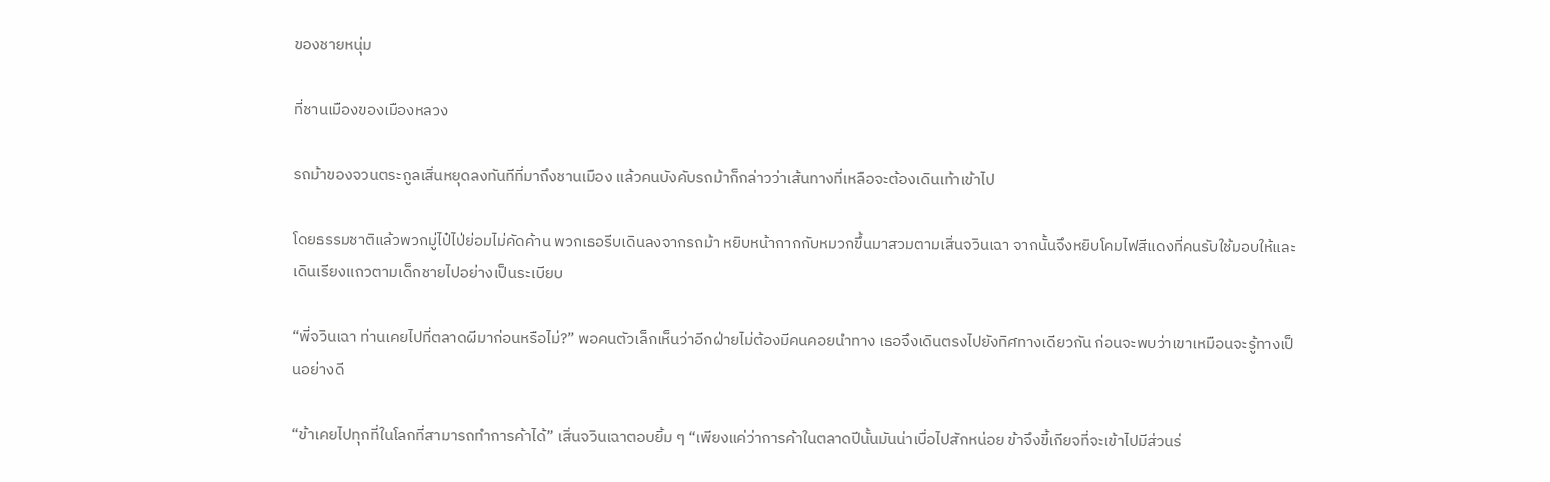ของชายหนุ่ม

ที่ชานเมืองของเมืองหลวง

รถม้าของจวนตระกูลเสิ่นหยุดลงทันทีที่มาถึงชานเมือง แล้วคนบังคับรถม้าก็กล่าวว่าเส้นทางที่เหลือจะต้องเดินเท้าเข้าไป

โดยธรรมชาติแล้วพวกมู่ไป๋ไป่ย่อมไม่คัดค้าน พวกเธอรีบเดินลงจากรถม้า หยิบหน้ากากกับหมวกขึ้นมาสวมตามเสิ่นจวินเฉา จากนั้นจึงหยิบโคมไฟสีแดงที่คนรับใช้มอบให้และเดินเรียงแถวตามเด็กชายไปอย่างเป็นระเบียบ

“พี่จวินเฉา ท่านเคยไปที่ตลาดผีมาก่อนหรือไม่?” พอคนตัวเล็กเห็นว่าอีกฝ่ายไม่ต้องมีคนคอยนำทาง เธอจึงเดินตรงไปยังทิศทางเดียวกัน ก่อนจะพบว่าเขาเหมือนจะรู้ทางเป็นอย่างดี

“ข้าเคยไปทุกที่ในโลกที่สามารถทำการค้าได้” เสิ่นจวินเฉาตอบยิ้ม ๆ “เพียงแค่ว่าการค้าในตลาดปีนั้นมันน่าเบื่อไปสักหน่อย ข้าจึงขี้เกียจที่จะเข้าไปมีส่วนร่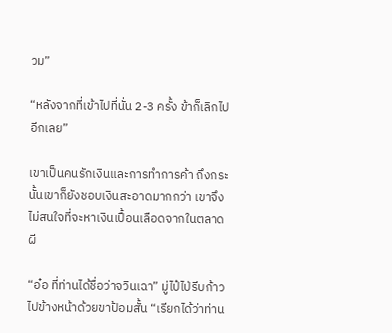วม”

“หลังจากที่เข้าไปที่นั่น 2-3 ครั้ง ข้าก็เลิกไปอีกเลย”

เขาเป็นคนรักเงินและการทำการค้า ถึงกระนั้นเขาก็ยังชอบเงินสะอาดมากกว่า เขาจึงไม่สนใจที่จะหาเงินเปื้อนเลือดจากในตลาดผี

“อ๋อ ที่ท่านได้ชื่อว่าจวินเฉา” มู่ไป๋ไป่รีบก้าวไปข้างหน้าด้วยขาป้อมสั้น “เรียกได้ว่าท่าน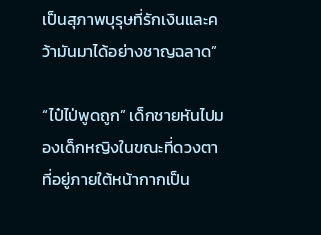เป็นสุภาพบุรุษที่รักเงินและคว้ามันมาได้อย่างชาญฉลาด”

“ไป๋ไป่พูดถูก” เด็กชายหันไปมองเด็กหญิงในขณะที่ดวงตาที่อยู่ภายใต้หน้ากากเป็น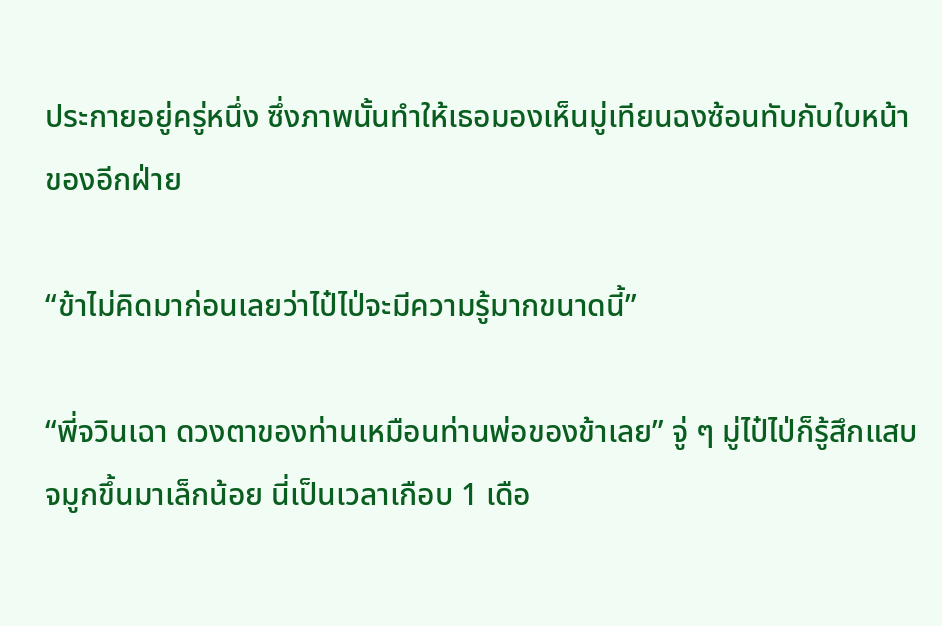ประกายอยู่ครู่หนึ่ง ซึ่งภาพนั้นทำให้เธอมองเห็นมู่เทียนฉงซ้อนทับกับใบหน้าของอีกฝ่าย

“ข้าไม่คิดมาก่อนเลยว่าไป๋ไป่จะมีความรู้มากขนาดนี้”

“พี่จวินเฉา ดวงตาของท่านเหมือนท่านพ่อของข้าเลย” จู่ ๆ มู่ไป๋ไป่ก็รู้สึกแสบจมูกขึ้นมาเล็กน้อย นี่เป็นเวลาเกือบ 1 เดือ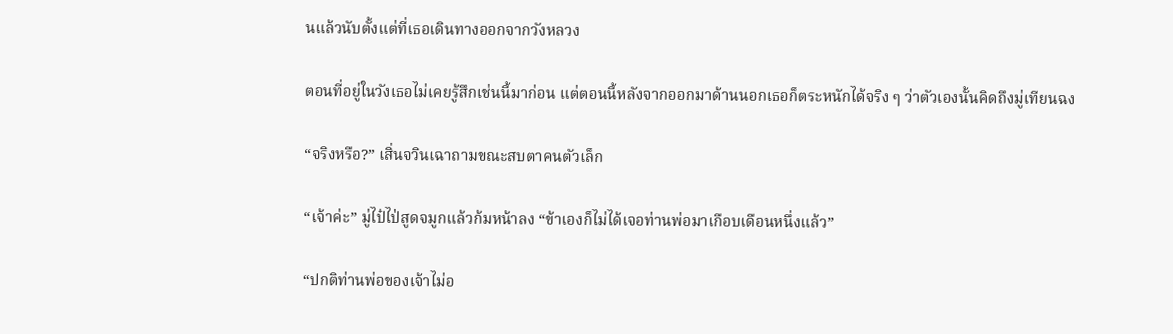นแล้วนับตั้งแต่ที่เธอเดินทางออกจากวังหลวง

ตอนที่อยู่ในวังเธอไม่เคยรู้สึกเช่นนี้มาก่อน แต่ตอนนี้หลังจากออกมาด้านนอกเธอก็ตระหนักได้จริง ๆ ว่าตัวเองนั้นคิดถึงมู่เทียนฉง

“จริงหรือ?” เสิ่นจวินเฉาถามขณะสบตาคนตัวเล็ก

“เจ้าค่ะ” มู่ไป๋ไป่สูดจมูกแล้วก้มหน้าลง “ข้าเองก็ไม่ได้เจอท่านพ่อมาเกือบเดือนหนึ่งแล้ว”

“ปกติท่านพ่อของเจ้าไม่อ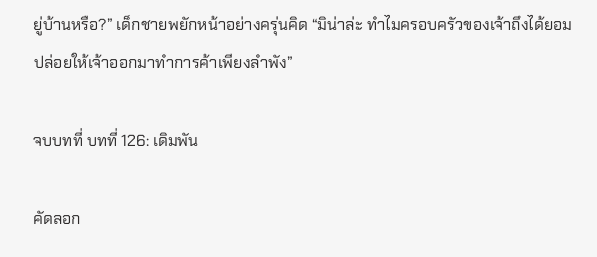ยู่บ้านหรือ?” เด็กชายพยักหน้าอย่างครุ่นคิด “มิน่าล่ะ ทำไมครอบครัวของเจ้าถึงได้ยอมปล่อยให้เจ้าออกมาทำการค้าเพียงลำพัง”

จบบทที่ บทที่ 126: เดิมพัน

คัดลอก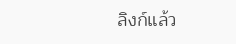ลิงก์แล้ว